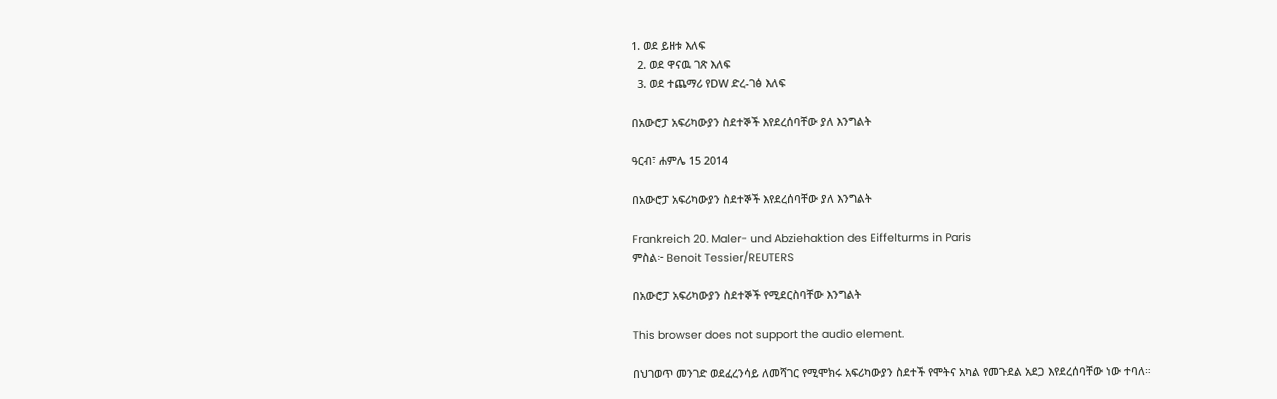1. ወደ ይዘቱ እለፍ
  2. ወደ ዋናዉ ገጽ እለፍ
  3. ወደ ተጨማሪ የDW ድረ-ገፅ እለፍ

በአውሮፓ አፍሪካውያን ስደተኞች እየደረሰባቸው ያለ እንግልት

ዓርብ፣ ሐምሌ 15 2014

በአውሮፓ አፍሪካውያን ስደተኞች እየደረሰባቸው ያለ እንግልት

Frankreich 20. Maler- und Abziehaktion des Eiffelturms in Paris
ምስል፦ Benoit Tessier/REUTERS

በአውሮፓ አፍሪካውያን ስደተኞች የሚደርስባቸው እንግልት

This browser does not support the audio element.

በህገወጥ መንገድ ወደፈረንሳይ ለመሻገር የሚሞክሩ አፍሪካውያን ስደተች የሞትና አካል የመጉደል አደጋ እየደረሰባቸው ነው ተባለ።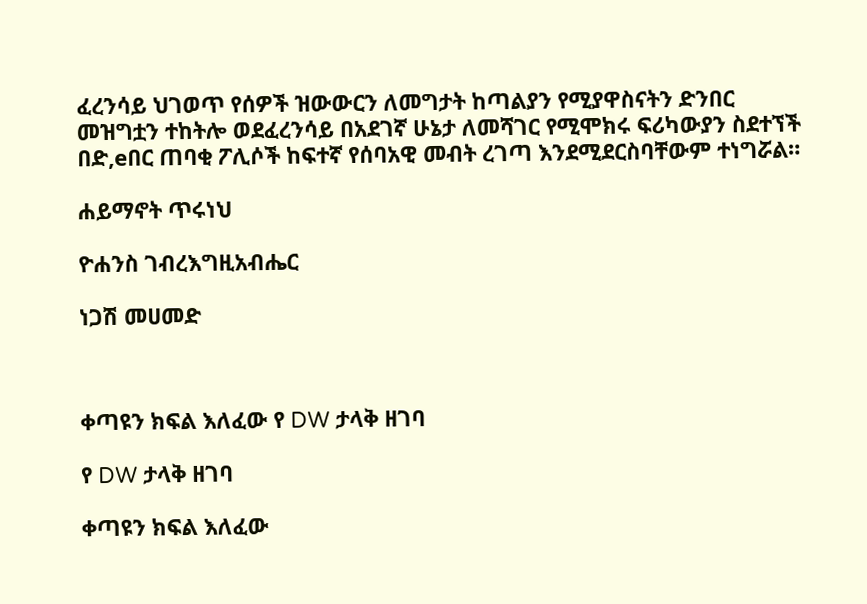ፈረንሳይ ህገወጥ የሰዎች ዝውውርን ለመግታት ከጣልያን የሚያዋስናትን ድንበር መዝግቷን ተከትሎ ወደፈረንሳይ በአደገኛ ሁኔታ ለመሻገር የሚሞክሩ ፍሪካውያን ስደተኘች በድ,eበር ጠባቂ ፖሊሶች ከፍተኛ የሰባአዊ መብት ረገጣ እንደሚደርስባቸውም ተነግሯል።

ሐይማኖት ጥሩነህ

ዮሐንስ ገብረእግዚአብሔር

ነጋሽ መሀመድ



ቀጣዩን ክፍል እለፈው የ DW ታላቅ ዘገባ

የ DW ታላቅ ዘገባ

ቀጣዩን ክፍል እለፈው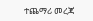ተጨማሪ መረጃ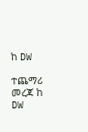ከ DW

ተጨማሪ መረጃ ከ DW